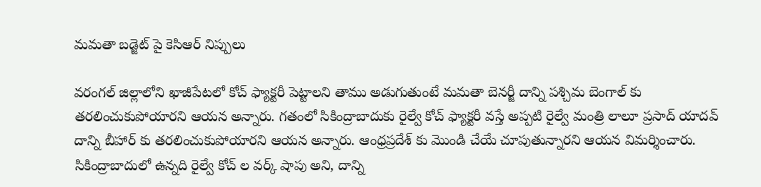మమతా బడ్జెట్ పై కెసిఆర్ నిప్పులు

వరంగల్ జిల్లాలోని ఖాజీపేటలో కోచ్ ఫ్యాక్టరీ పెట్టాలని తాము అడుగుతుంటే మమతా బెనర్జీ దాన్ని పశ్చిమ బెంగాల్ కు తరలించుకుపోయారని ఆయన అన్నారు. గతంలో సికింద్రాబాదుకు రైల్వే కోచ్ ఫ్యాక్టరీ వస్తే అప్పటి రైల్వే మంత్రి లాలూ ప్రసాద్ యాదవ్ దాన్ని బీహార్ కు తరలించుకుపోయారని ఆయన అన్నారు. ఆంధ్రప్రదేశ్ కు మొండి చేయే చూపుతున్నారని ఆయన విమర్శించారు. సికింద్రాబాదులో ఉన్నది రైల్వే కోచ్ ల వర్క్ షాపు అని, దాన్ని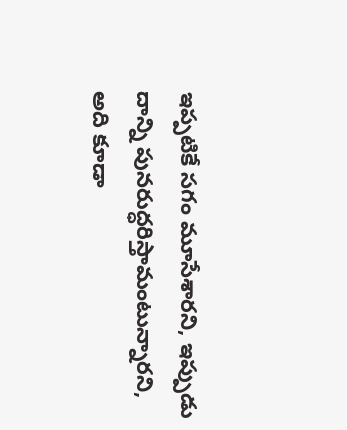ఇప్పటికే సగం మూసేశారని, ఇప్పుడు దాన్ని పునరుద్ధరిస్తామంటున్నారని, అది కూడా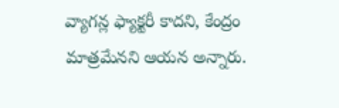వ్యాగన్ల ఫ్యాక్టరీ కాదని, కేంద్రం మాత్రమేనని ఆయన అన్నారు.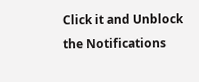Click it and Unblock the Notifications